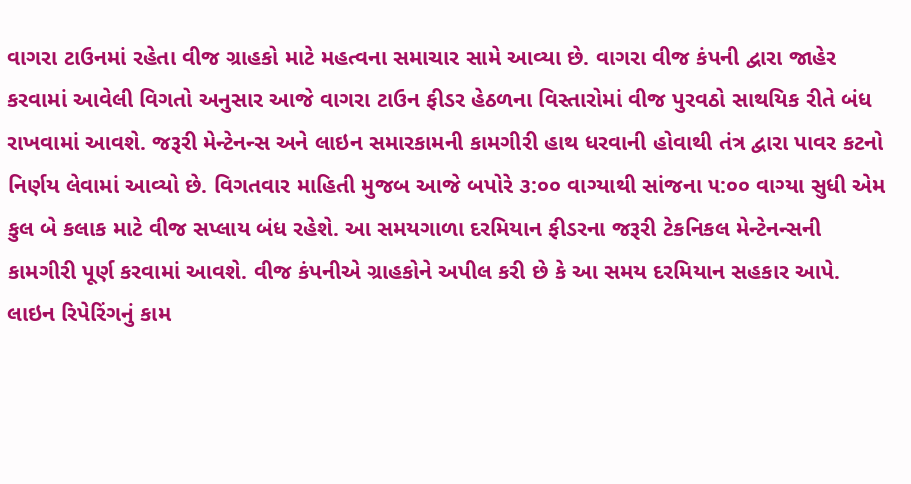વાગરા ટાઉનમાં રહેતા વીજ ગ્રાહકો માટે મહત્વના સમાચાર સામે આવ્યા છે. વાગરા વીજ કંપની દ્વારા જાહેર કરવામાં આવેલી વિગતો અનુસાર આજે વાગરા ટાઉન ફીડર હેઠળના વિસ્તારોમાં વીજ પુરવઠો સાથયિક રીતે બંધ રાખવામાં આવશે. જરૂરી મેન્ટેનન્સ અને લાઇન સમારકામની કામગીરી હાથ ધરવાની હોવાથી તંત્ર દ્વારા પાવર કટનો નિર્ણય લેવામાં આવ્યો છે. વિગતવાર માહિતી મુજબ આજે બપોરે ૩:૦૦ વાગ્યાથી સાંજના ૫:૦૦ વાગ્યા સુધી એમ કુલ બે કલાક માટે વીજ સપ્લાય બંધ રહેશે. આ સમયગાળા દરમિયાન ફીડરના જરૂરી ટેકનિકલ મેન્ટેનન્સની કામગીરી પૂર્ણ કરવામાં આવશે. વીજ કંપનીએ ગ્રાહકોને અપીલ કરી છે કે આ સમય દરમિયાન સહકાર આપે. લાઇન રિપેરિંગનું કામ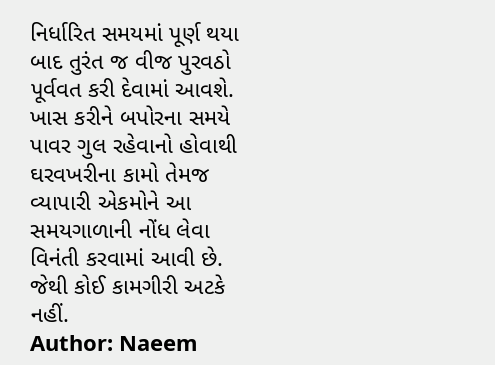નિર્ધારિત સમયમાં પૂર્ણ થયા બાદ તુરંત જ વીજ પુરવઠો પૂર્વવત કરી દેવામાં આવશે. ખાસ કરીને બપોરના સમયે પાવર ગુલ રહેવાનો હોવાથી ઘરવખરીના કામો તેમજ વ્યાપારી એકમોને આ સમયગાળાની નોંધ લેવા વિનંતી કરવામાં આવી છે. જેથી કોઈ કામગીરી અટકે નહીં.
Author: Naeem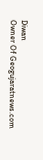Diwan
Owner Of Geogujaratnews.com